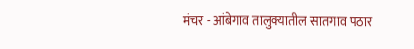मंचर - आंबेगाव तालुक्यातील सातगाव पठार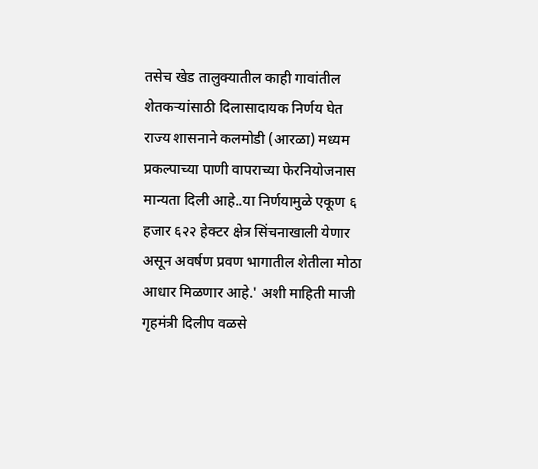तसेच खेड तालुक्यातील काही गावांतील शेतकऱ्यांसाठी दिलासादायक निर्णय घेत राज्य शासनाने कलमोडी (आरळा) मध्यम प्रकल्पाच्या पाणी वापराच्या फेरनियोजनास मान्यता दिली आहे..या निर्णयामुळे एकूण ६ हजार ६२२ हेक्टर क्षेत्र सिंचनाखाली येणार असून अवर्षण प्रवण भागातील शेतीला मोठा आधार मिळणार आहे.' अशी माहिती माजी गृहमंत्री दिलीप वळसे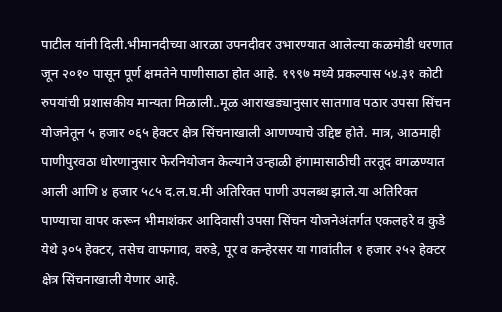पाटील यांनी दिली.भीमानदीच्या आरळा उपनदीवर उभारण्यात आलेल्या कळमोडी धरणात जून २०१० पासून पूर्ण क्षमतेने पाणीसाठा होत आहे. १९९७ मध्ये प्रकल्पास ५४.३१ कोटी रुपयांची प्रशासकीय मान्यता मिळाली..मूळ आराखड्यानुसार सातगाव पठार उपसा सिंचन योजनेतून ५ हजार ०६५ हेक्टर क्षेत्र सिंचनाखाली आणण्याचे उद्दिष्ट होते. मात्र, आठमाही पाणीपुरवठा धोरणानुसार फेरनियोजन केल्याने उन्हाळी हंगामासाठीची तरतूद वगळण्यात आली आणि ४ हजार ५८५ द.ल.घ.मी अतिरिक्त पाणी उपलब्ध झाले.या अतिरिक्त पाण्याचा वापर करून भीमाशंकर आदिवासी उपसा सिंचन योजनेअंतर्गत एकलहरे व कुडे येथे ३०५ हेक्टर, तसेच वाफगाव, वरुडे, पूर व कन्हेरसर या गावांतील १ हजार २५२ हेक्टर क्षेत्र सिंचनाखाली येणार आहे.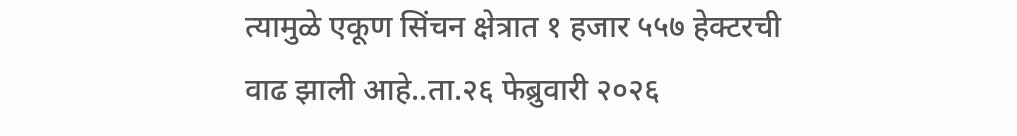त्यामुळे एकूण सिंचन क्षेत्रात १ हजार ५५७ हेक्टरची वाढ झाली आहे..ता.२६ फेब्रुवारी २०२६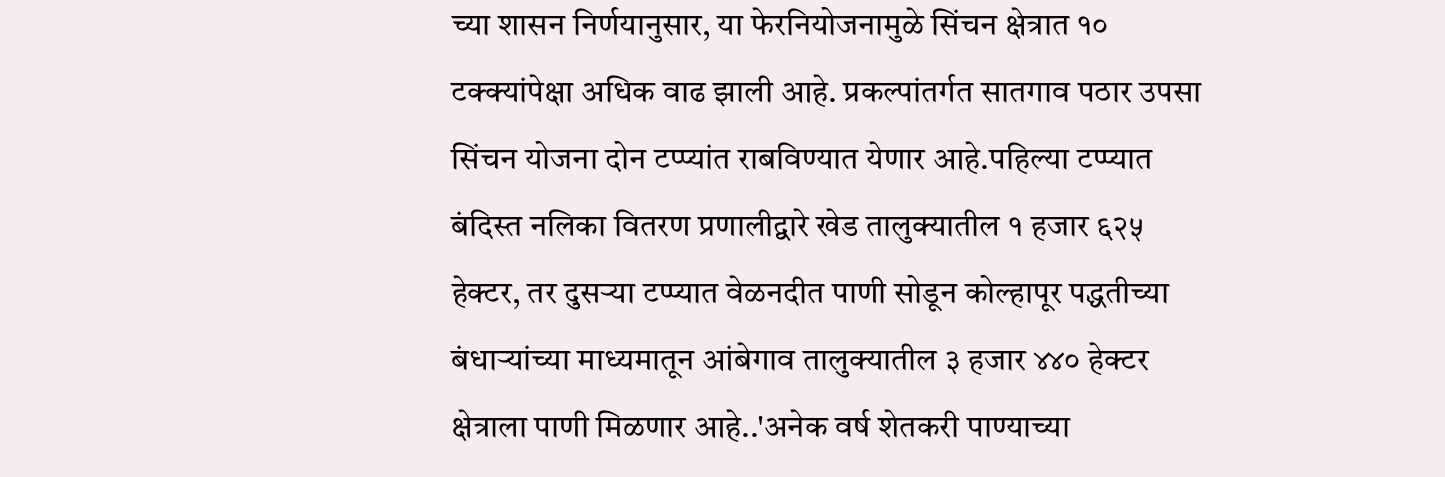च्या शासन निर्णयानुसार, या फेरनियोजनामुळे सिंचन क्षेत्रात १० टक्क्यांपेक्षा अधिक वाढ झाली आहे. प्रकल्पांतर्गत सातगाव पठार उपसा सिंचन योजना दोन टप्प्यांत राबविण्यात येणार आहे.पहिल्या टप्प्यात बंदिस्त नलिका वितरण प्रणालीद्वारे खेड तालुक्यातील १ हजार ६२५ हेक्टर, तर दुसऱ्या टप्प्यात वेळनदीत पाणी सोडून कोल्हापूर पद्धतीच्या बंधाऱ्यांच्या माध्यमातून आंबेगाव तालुक्यातील ३ हजार ४४० हेक्टर क्षेत्राला पाणी मिळणार आहे..'अनेक वर्ष शेतकरी पाण्याच्या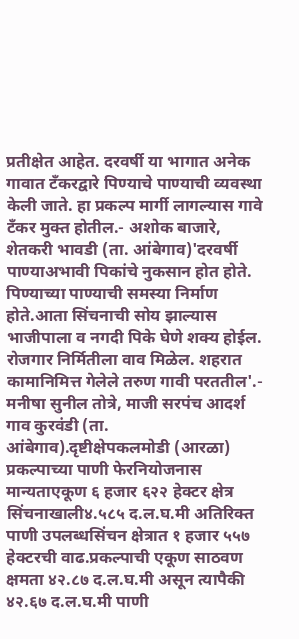प्रतीक्षेत आहेत. दरवर्षी या भागात अनेक गावात टँकरद्वारे पिण्याचे पाण्याची व्यवस्था केली जाते. हा प्रकल्प मार्गी लागल्यास गावे टँकर मुक्त होतील.- अशोक बाजारे, शेतकरी भावडी (ता. आंबेगाव)'दरवर्षी पाण्याअभावी पिकांचे नुकसान होत होते. पिण्याच्या पाण्याची समस्या निर्माण होते.आता सिंचनाची सोय झाल्यास भाजीपाला व नगदी पिके घेणे शक्य होईल. रोजगार निर्मितीला वाव मिळेल. शहरात कामानिमित्त गेलेले तरुण गावी परततील'.- मनीषा सुनील तोत्रे, माजी सरपंच आदर्श गाव कुरवंडी (ता. आंबेगाव).दृष्टीक्षेपकलमोडी (आरळा) प्रकल्पाच्या पाणी फेरनियोजनास मान्यताएकूण ६ हजार ६२२ हेक्टर क्षेत्र सिंचनाखाली४.५८५ द.ल.घ.मी अतिरिक्त पाणी उपलब्धसिंचन क्षेत्रात १ हजार ५५७ हेक्टरची वाढ.प्रकल्पाची एकूण साठवण क्षमता ४२.८७ द.ल.घ.मी असून त्यापैकी ४२.६७ द.ल.घ.मी पाणी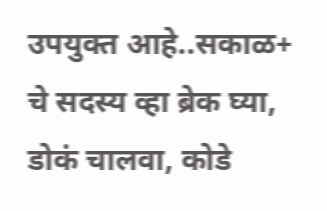उपयुक्त आहे..सकाळ+ चे सदस्य व्हा ब्रेक घ्या, डोकं चालवा, कोडे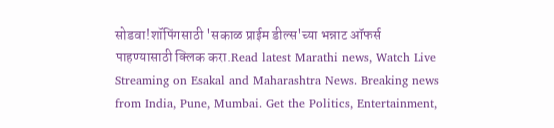सोडवा!शॉपिंगसाठी 'सकाळ प्राईम डील्स'च्या भन्नाट ऑफर्स पाहण्यासाठी क्लिक करा.Read latest Marathi news, Watch Live Streaming on Esakal and Maharashtra News. Breaking news from India, Pune, Mumbai. Get the Politics, Entertainment,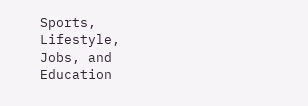Sports, Lifestyle, Jobs, and Education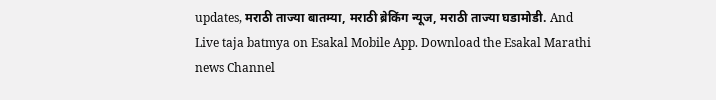updates, मराठी ताज्या बातम्या, मराठी ब्रेकिंग न्यूज, मराठी ताज्या घडामोडी. And Live taja batmya on Esakal Mobile App. Download the Esakal Marathi news Channel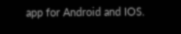app for Android and IOS.